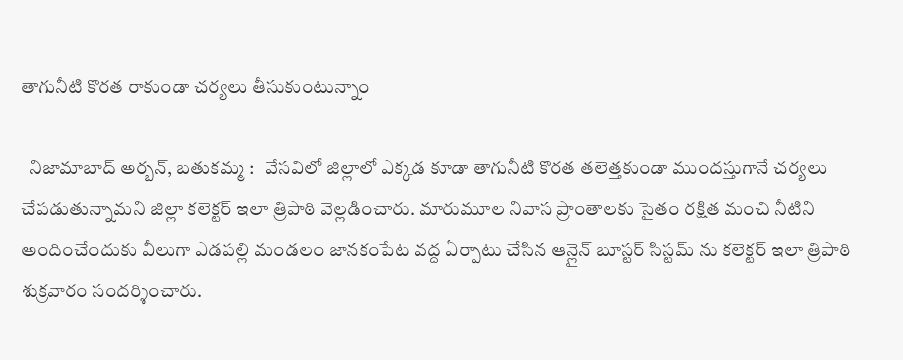తాగునీటి కొరత రాకుండా చర్యలు తీసుకుంటున్నాం

  నిజామాబాద్ అర్బన్, బతుకమ్మ :   వేసవిలో జిల్లాలో ఎక్కడ కూడా తాగునీటి కొరత తలెత్తకుండా ముందస్తుగానే చర్యలు చేపడుతున్నామని జిల్లా కలెక్టర్ ఇలా త్రిపాఠి వెల్లడించారు. మారుమూల నివాస ప్రాంతాలకు సైతం రక్షిత మంచి నీటిని అందించేందుకు వీలుగా ఎడపల్లి మండలం జానకంపేట వద్ద ఏర్పాటు చేసిన ఆన్లైన్ బూస్టర్ సిస్టమ్ ను కలెక్టర్ ఇలా త్రిపాఠి శుక్రవారం సందర్శించారు.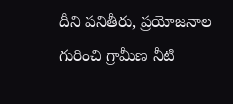దీని పనితీరు, ప్రయోజనాల గురించి గ్రామీణ నీటి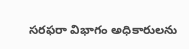సరఫరా విభాగం అధికారులను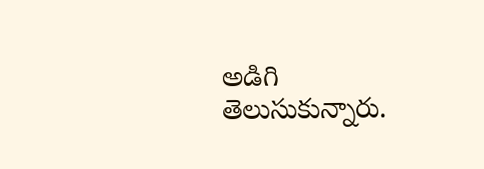అడిగి తెలుసుకున్నారు.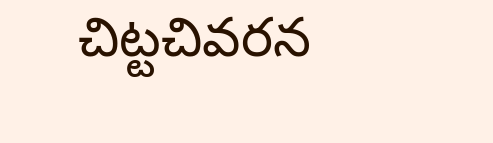చిట్టచివరన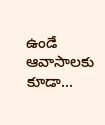ఉండే ఆవాసాలకు కూడా...